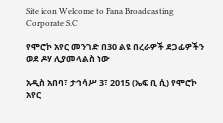Site icon Welcome to Fana Broadcasting Corporate S.C

የሞሮኮ አየር መንገድ በ30 ልዩ በረራዎች ደጋፊዎችን ወደ ዶሃ ሊያመላልስ ነው

አዲስ አበባ፣ ታኅሳሥ 3፣ 2015 (ኤፍ ቢ ሲ) የሞሮኮ አየር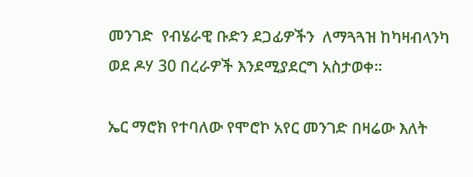መንገድ  የብሄራዊ ቡድን ደጋፊዎችን  ለማጓጓዝ ከካዛብላንካ ወደ ዶሃ 30 በረራዎች እንደሚያደርግ አስታወቀ፡፡

ኤር ማሮክ የተባለው የሞሮኮ አየር መንገድ በዛሬው እለት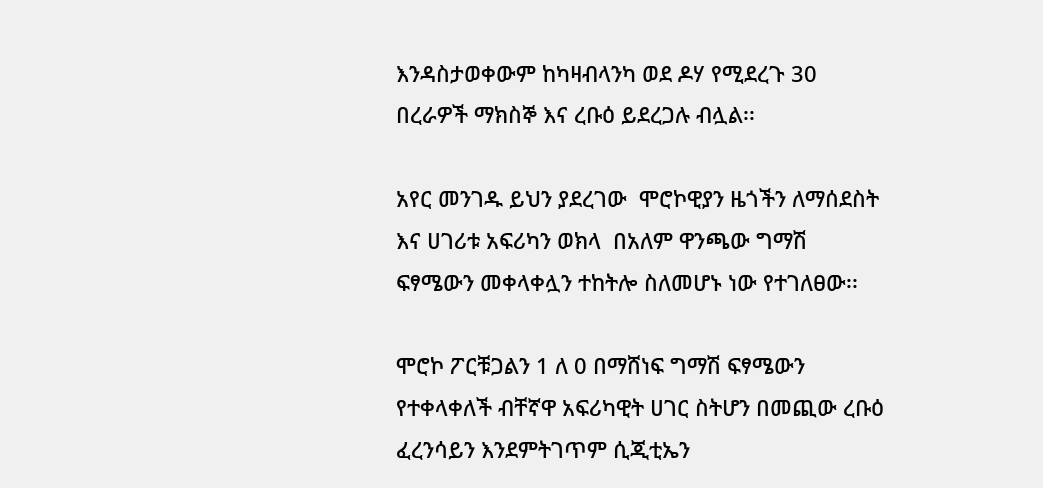እንዳስታወቀውም ከካዛብላንካ ወደ ዶሃ የሚደረጉ 30 በረራዎች ማክስኞ እና ረቡዕ ይደረጋሉ ብሏል፡፡

አየር መንገዱ ይህን ያደረገው  ሞሮኮዊያን ዜጎችን ለማሰደስት እና ሀገሪቱ አፍሪካን ወክላ  በአለም ዋንጫው ግማሽ ፍፃሜውን መቀላቀሏን ተከትሎ ስለመሆኑ ነው የተገለፀው፡፡

ሞሮኮ ፖርቹጋልን 1 ለ 0 በማሸነፍ ግማሽ ፍፃሜውን የተቀላቀለች ብቸኛዋ አፍሪካዊት ሀገር ስትሆን በመጪው ረቡዕ ፈረንሳይን እንደምትገጥም ሲጂቲኤን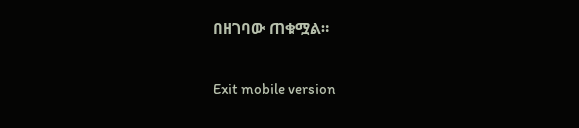በዘገባው ጠቁሟል።

Exit mobile version